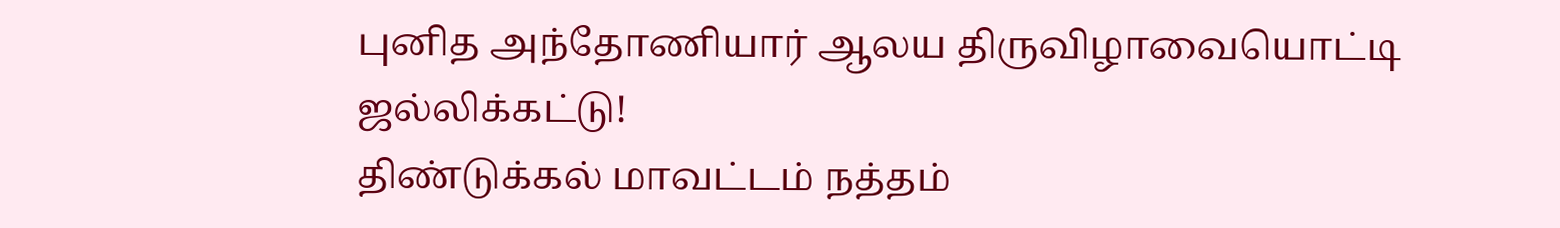புனித அந்தோணியார் ஆலய திருவிழாவையொட்டி ஜல்லிக்கட்டு!
திண்டுக்கல் மாவட்டம் நத்தம்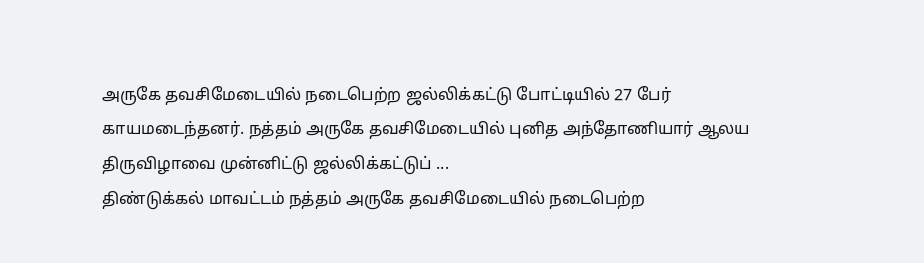அருகே தவசிமேடையில் நடைபெற்ற ஜல்லிக்கட்டு போட்டியில் 27 பேர் காயமடைந்தனர். நத்தம் அருகே தவசிமேடையில் புனித அந்தோணியார் ஆலய திருவிழாவை முன்னிட்டு ஜல்லிக்கட்டுப் ...
திண்டுக்கல் மாவட்டம் நத்தம் அருகே தவசிமேடையில் நடைபெற்ற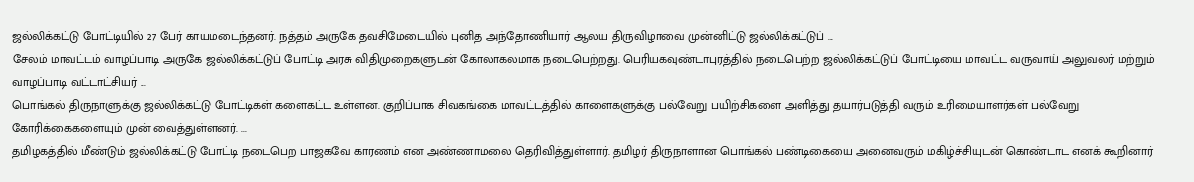ஜல்லிக்கட்டு போட்டியில் 27 பேர் காயமடைந்தனர். நத்தம் அருகே தவசிமேடையில் புனித அந்தோணியார் ஆலய திருவிழாவை முன்னிட்டு ஜல்லிக்கட்டுப் ...
சேலம் மாவட்டம் வாழப்பாடி அருகே ஜல்லிக்கட்டுப் போட்டி அரசு விதிமுறைகளுடன் கோலாகலமாக நடைபெற்றது. பெரியகவுண்டாபுரத்தில் நடைபெற்ற ஜல்லிக்கட்டுப் போட்டியை மாவட்ட வருவாய் அலுவலர் மற்றும் வாழப்பாடி வட்டாட்சியர் ...
பொங்கல் திருநாளுக்கு ஜல்லிக்கட்டு போட்டிகள் களைகட்ட உள்ளன. குறிப்பாக சிவகங்கை மாவட்டத்தில் காளைகளுக்கு பல்வேறு பயிற்சிகளை அளித்து தயார்படுத்தி வரும் உரிமையாளர்கள் பல்வேறு கோரிக்கைகளையும் முன் வைத்துள்ளனர். ...
தமிழகத்தில் மீண்டும் ஜல்லிக்கட்டு போட்டி நடைபெற பாஜகவே காரணம் என அண்ணாமலை தெரிவித்துள்ளார். தமிழர் திருநாளான பொங்கல் பண்டிகையை அனைவரும் மகிழ்ச்சியுடன் கொண்டாட எனக் கூறினார்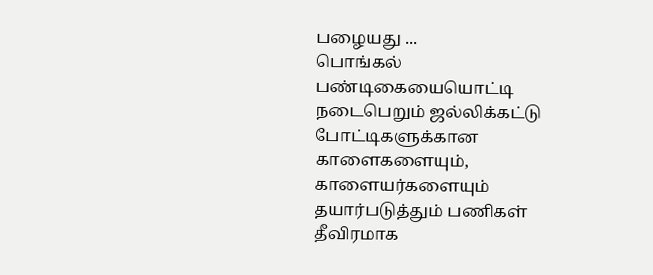பழையது ...
பொங்கல் பண்டிகையையொட்டி நடைபெறும் ஜல்லிக்கட்டு போட்டிகளுக்கான காளைகளையும், காளையர்களையும் தயார்படுத்தும் பணிகள் தீவிரமாக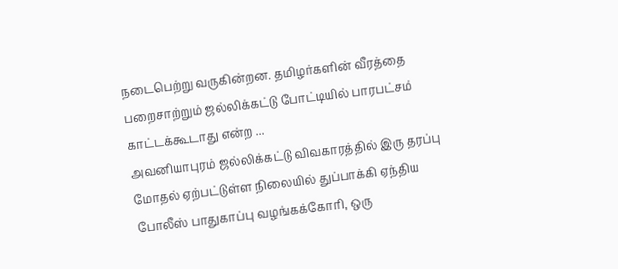நடைபெற்று வருகின்றன. தமிழர்களின் வீரத்தை பறைசாற்றும் ஜல்லிக்கட்டு போட்டியில் பாரபட்சம் காட்டக்கூடாது என்ற ...
அவனியாபுரம் ஜல்லிக்கட்டு விவகாரத்தில் இரு தரப்பு மோதல் ஏற்பட்டுள்ள நிலையில் துப்பாக்கி ஏந்திய போலீஸ் பாதுகாப்பு வழங்கக்கோரி, ஒரு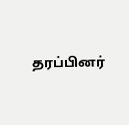தரப்பினர்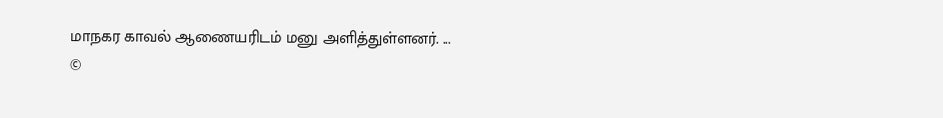மாநகர காவல் ஆணையரிடம் மனு அளித்துள்ளனர். ...
©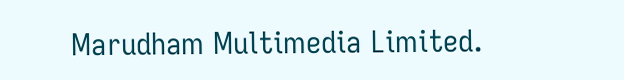Marudham Multimedia Limited.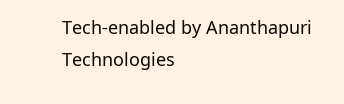Tech-enabled by Ananthapuri Technologies